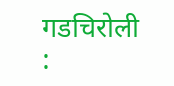गडचिरोली :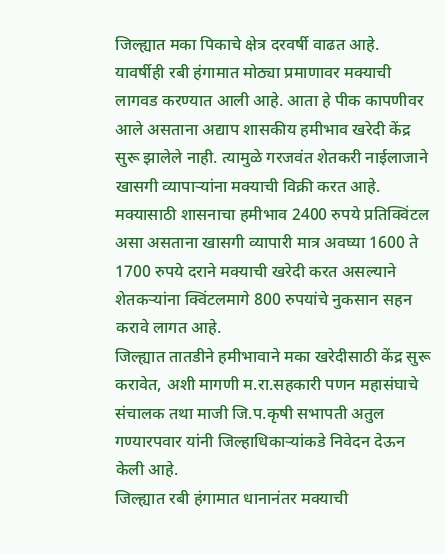जिल्ह्यात मका पिकाचे क्षेत्र दरवर्षी वाढत आहे. यावर्षीही रबी हंगामात मोठ्या प्रमाणावर मक्याची लागवड करण्यात आली आहे. आता हे पीक कापणीवर आले असताना अद्याप शासकीय हमीभाव खरेदी केंद्र सुरू झालेले नाही. त्यामुळे गरजवंत शेतकरी नाईलाजाने खासगी व्यापाऱ्यांना मक्याची विक्री करत आहे. मक्यासाठी शासनाचा हमीभाव 2400 रुपये प्रतिक्विंटल असा असताना खासगी व्यापारी मात्र अवघ्या 1600 ते 1700 रुपये दराने मक्याची खरेदी करत असल्याने शेतकऱ्यांना क्विंटलमागे 800 रुपयांचे नुकसान सहन करावे लागत आहे.
जिल्ह्यात तातडीने हमीभावाने मका खरेदीसाठी केंद्र सुरू करावेत, अशी मागणी म.रा.सहकारी पणन महासंघाचे संचालक तथा माजी जि.प.कृषी सभापती अतुल गण्यारपवार यांनी जिल्हाधिकाऱ्यांकडे निवेदन देऊन केली आहे.
जिल्ह्यात रबी हंगामात धानानंतर मक्याची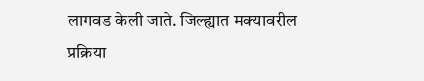लागवड केली जाते. जिल्ह्यात मक्यावरील प्रक्रिया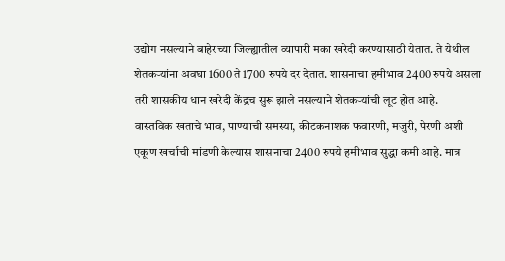उद्योग नसल्याने बाहेरच्या जिल्ह्यातील व्यापारी मका खरेदी करण्यासाठी येतात. ते येथील शेतकऱ्यांना अवघा 1600 ते 1700 रुपये दर देतात. शासनाचा हमीभाव 2400 रुपये असला तरी शासकीय धान खरेदी केंद्रच सुरू झाले नसल्याने शेतकऱ्यांची लूट होत आहे.
वास्तविक खताचे भाव, पाण्याची समस्या, कीटकनाशक फवारणी, मजुरी, पेरणी अशी एकूण खर्चाची मांडणी केल्यास शासनाचा 2400 रुपये हमीभाव सुद्धा कमी आहे. मात्र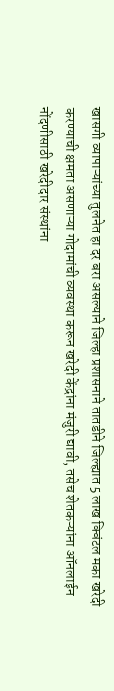खासगी व्यापाऱ्यांच्या तुलनेत हा दर बरा असल्याने जिल्हा प्रशासनाने तातडीने जिल्ह्यात 5 लाख क्विंटल मका खरेदी करण्याची क्षमता असणाऱ्या गोदामांची व्यवस्था करून खरेदी केंद्रांना मंजुरी द्यावी, तसेच शेतकऱ्यांना ऑनलाईन नोंदणीसाठी खरेदीदार संस्थांना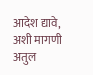आदेश द्यावे, अशी मागणी अतुल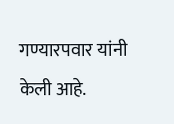गण्यारपवार यांनी केली आहे.